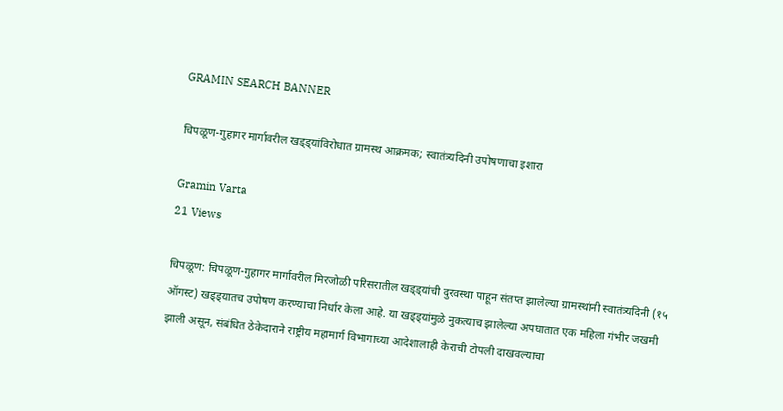GRAMIN SEARCH BANNER

चिपळूण-गुहागर मार्गावरील खड्ड्यांविरोधात ग्रामस्थ आक्रमक; स्वातंत्र्यदिनी उपोषणाचा इशारा

Gramin Varta
21 Views

चिपळूण: चिपळूण-गुहागर मार्गावरील मिरजोळी परिसरातील खड्ड्यांची दुरवस्था पाहून संतप्त झालेल्या ग्रामस्थांनी स्वातंत्र्यदिनी (१५ ऑगस्ट) खड्ड्यातच उपोषण करण्याचा निर्धार केला आहे. या खड्ड्यांमुळे नुकत्याच झालेल्या अपघातात एक महिला गंभीर जखमी झाली असून, संबंधित ठेकेदाराने राष्ट्रीय महामार्ग विभागाच्या आदेशालाही केराची टोपली दाखवल्याचा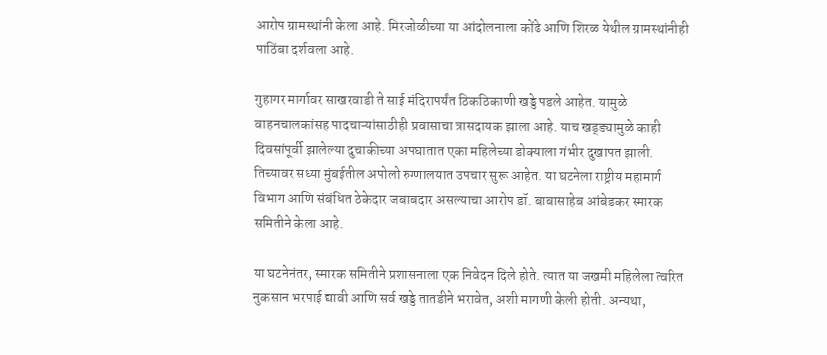आरोप ग्रामस्थांनी केला आहे. मिरजोळीच्या या आंदोलनाला कोंढे आणि शिरळ येथील ग्रामस्थांनीही पाठिंबा दर्शवला आहे.

गुहागर मार्गावर साखरवाडी ते साई मंदिरापर्यंत ठिकठिकाणी खड्डे पडले आहेत. यामुळे वाहनचालकांसह पादचाऱ्यांसाठीही प्रवासाचा त्रासदायक झाला आहे. याच खड्ड्यामुळे काही दिवसांपूर्वी झालेल्या दुचाकीच्या अपघातात एका महिलेच्या डोक्याला गंभीर दुखापत झाली. तिच्यावर सध्या मुंबईतील अपोलो रुग्णालयात उपचार सुरू आहेत. या घटनेला राष्ट्रीय महामार्ग विभाग आणि संबंधित ठेकेदार जबाबदार असल्याचा आरोप डॉ. बाबासाहेब आंबेडकर स्मारक समितीने केला आहे.

या घटनेनंतर, स्मारक समितीने प्रशासनाला एक निवेदन दिले होते. त्यात या जखमी महिलेला त्वरित नुकसान भरपाई द्यावी आणि सर्व खड्डे तातडीने भरावेत, अशी मागणी केली होती. अन्यथा,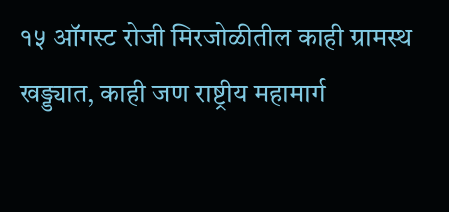१५ ऑगस्ट रोजी मिरजोळीतील काही ग्रामस्थ खड्ड्यात, काही जण राष्ट्रीय महामार्ग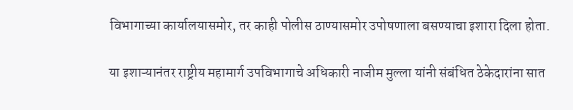विभागाच्या कार्यालयासमोर, तर काही पोलीस ठाण्यासमोर उपोषणाला बसण्याचा इशारा दिला होता.

या इशाऱ्यानंतर राष्ट्रीय महामार्ग उपविभागाचे अधिकारी नाजीम मुल्ला यांनी संबंधित ठेकेदारांना सात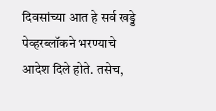दिवसांच्या आत हे सर्व खड्डे पेव्हरब्लॉकने भरण्याचे आदेश दिले होते. तसेच,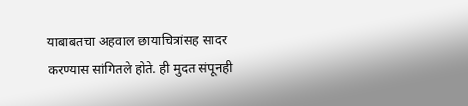याबाबतचा अहवाल छायाचित्रांसह सादर करण्यास सांगितले होते. ही मुदत संपूनही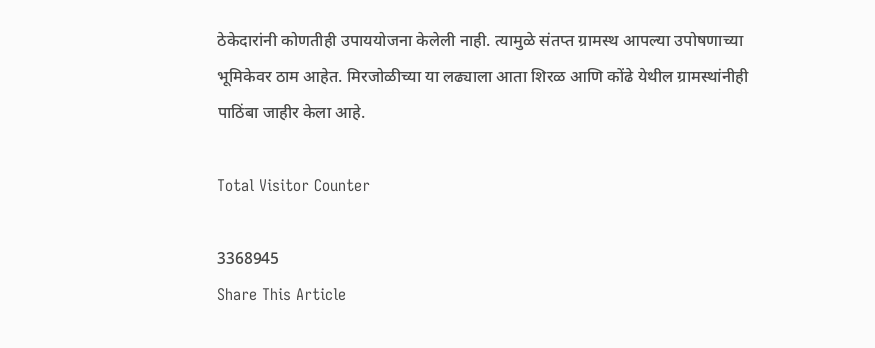ठेकेदारांनी कोणतीही उपाययोजना केलेली नाही. त्यामुळे संतप्त ग्रामस्थ आपल्या उपोषणाच्या भूमिकेवर ठाम आहेत. मिरजोळीच्या या लढ्याला आता शिरळ आणि कोंढे येथील ग्रामस्थांनीही पाठिंबा जाहीर केला आहे.

Total Visitor Counter

3368945
Share This Article